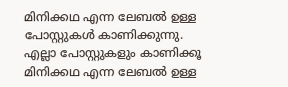മിനിക്കഥ എന്ന ലേബല്‍ ഉള്ള പോസ്റ്റുകള്‍ കാണിക്കുന്നു. എല്ലാ പോസ്റ്റുകളും കാണിക്കൂ
മിനിക്കഥ എന്ന ലേബല്‍ ഉള്ള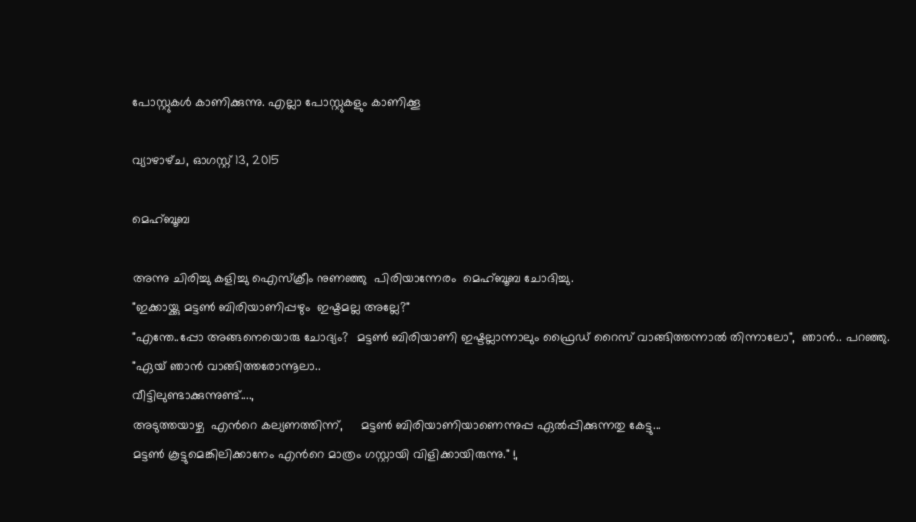പോസ്റ്റുകള്‍ കാണിക്കുന്നു. എല്ലാ പോസ്റ്റുകളും കാണിക്കൂ

വ്യാഴാഴ്‌ച, ഓഗസ്റ്റ് 13, 2015

മെഹ്ബൂബ

അന്നു ചിരിച്ചു കളിച്ചു ഐസ്ക്രീം നുണഞ്ഞു  പിരിയാന്നേരം  മെഹ്ബൂബ ചോദിച്ചു.
"ഇക്കായ്ക്കു മട്ടൺ ബിരിയാണിപ്പഴും  ഇഷ്ടമല്ല അല്ലേ?"
"എന്തേ..പ്പോ അങ്ങനെയൊരു ചോദ്യം?  മട്ടൺ ബിരിയാണി ഇഷ്ടല്ലാന്നാലും ഫ്രൈഡ് റൈസ് വാങ്ങിത്തന്നാൽ തിന്നാലോ",  ഞാൻ.. പറഞ്ഞു.
"ഏയ് ഞാൻ വാങ്ങിത്തരോന്നൂലാ..
വീട്ടിലുണ്ടാക്കുന്നുണ്ട്....,
അടുത്തയാഴ്ച  എൻറെ കല്യണത്തിന്ന്,     മട്ടൺ ബിരിയാണിയാണെന്നുപ്പ ഏൽപ്പിക്കുന്നതു കേട്ടു...
മട്ടൺ കൂട്ടുമെങ്കിലിക്കാനേം എൻറെ മാത്രം ഗസ്റ്റായി വിളിക്കായിരുന്നു." !,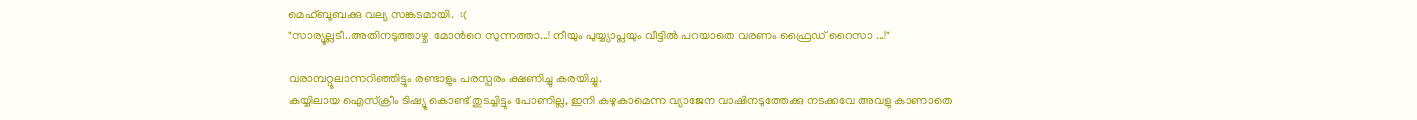മെഹ്ബൂബക്കു വല്യ സങ്കടമായി.  :(
"സാര്യൂല്ലടീ..അതിനടുത്താഴ്ച  മോൻറെ സുന്നത്താ...! നീയും പുയ്യ്യാപ്ലയും വീട്ടിൽ പറയാതെ വരണം ഫ്രൈഡ് റൈസാ ...!"

വരാമ്പറ്റൂലാന്നറിഞ്ഞിട്ടും രണ്ടാളും പരസ്പരം ക്ഷണിച്ചു കരയിച്ചു.
കയ്യിലായ ഐസ്ക്രീം ടിഷ്യൂ കൊണ്ട് തുടച്ചിട്ടും പോണില്ല, ഇനി കഴുകാമെന്ന വ്യാജേന വാഷിനടുത്തേക്കു നടക്കവേ അവളു കാണാതെ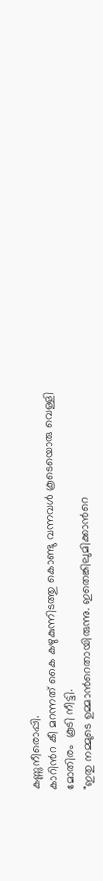കണ്ണുനീരൊപ്പി.
കാറിൻറ കീ മറന്നത് കൈ കഴുകുന്നിടത്തു കൊണ്ടു വന്നവൾ കൂടെയൊരു വെള്ളി മോതിരം  കൂടി നീട്ടി.
"ഇതു നമ്മുടെ ഉമ്മാൻറെതായിരുന്നു. ഇതെങ്കിലുമിക്കാൻറെ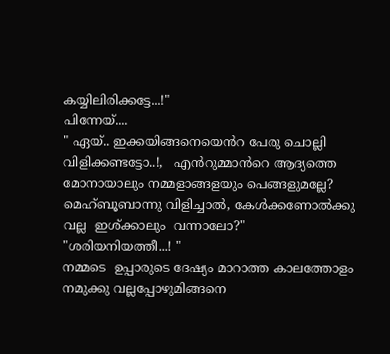കയ്യിലിരിക്കട്ടേ...!"
പിന്നേയ്....
" ഏയ്.. ഇക്കയിങ്ങനെയെൻറ പേരു ചൊല്ലി വിളിക്കണ്ടട്ടോ..!,   എൻറുമ്മാൻറെ ആദ്യത്തെ മോനായാലും നമ്മളാങ്ങളയും പെങ്ങളുമല്ലേ?
മെഹ്ബൂബാന്നു വിളിച്ചാൽ, കേൾക്കണോൽക്കു വല്ല  ഇശ്ക്കാലും  വന്നാലോ?"
"ശരിയനിയത്തീ...! "
നമ്മടെ  ഉപ്പാരുടെ ദേഷ്യം മാറാത്ത കാലത്തോളം നമുക്കു വല്ലപ്പോഴുമിങ്ങനെ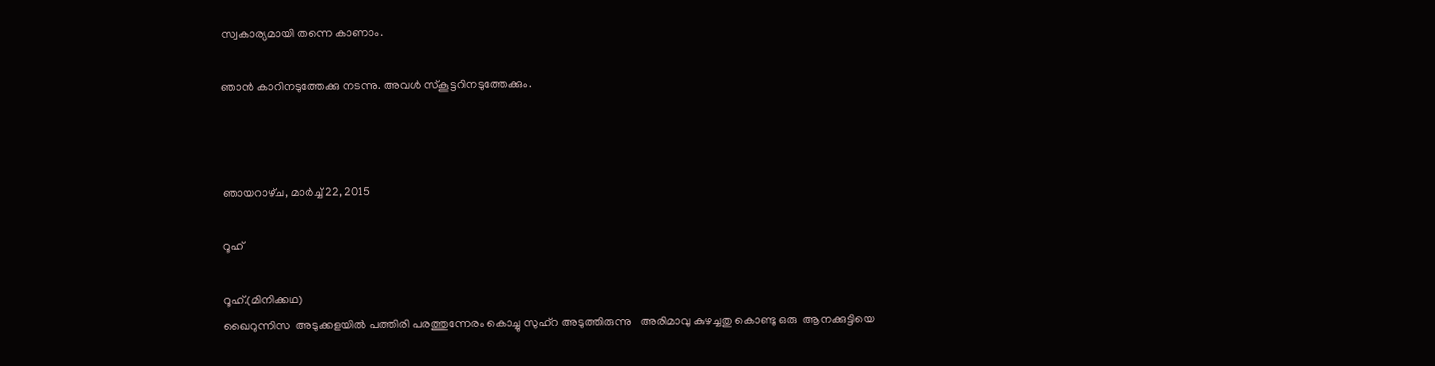സ്വകാര്യമായി തന്നെ കാണാം.

ഞാൻ കാറിനടുത്തേക്കു നടന്നു. അവൾ സ്കൂട്ടറിനടുത്തേക്കും.



ഞായറാഴ്‌ച, മാർച്ച് 22, 2015

റൂഹ്

റൂഹ്.(മിനിക്കഥ)
ഖൈറുന്നിസ  അടുക്കളയിൽ പത്തിരി പരത്തുന്നേരം കൊച്ചു സുഹ്റ അടുത്തിരുന്നു   അരിമാവു കുഴച്ചതു കൊണ്ടു ഒരു  ആനക്കുട്ടിയെ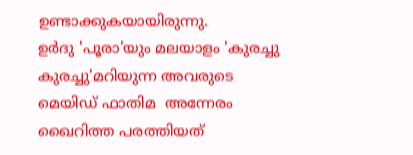ഉണ്ടാക്കുകയായിരുന്നു.
ഉർദു 'പൂരാ'യും മലയാളം 'കുരച്ചു കുരച്ചു'മറിയുന്ന അവരുടെ  മെയിഡ് ഫാതിമ  അന്നേരം ഖൈറിത്ത പരത്തിയത്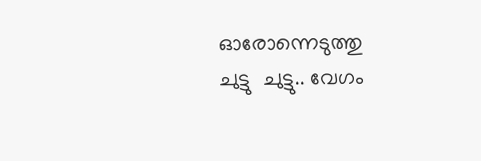ഓരോന്നെടുത്തു   ചുട്ടു  ചുട്ടു.. വേഗം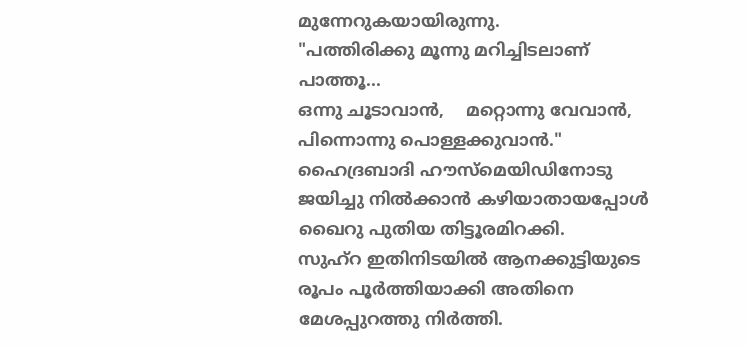മുന്നേറുകയായിരുന്നു.
"പത്തിരിക്കു മൂന്നു മറിച്ചിടലാണ്  പാത്തൂ...
ഒന്നു ചൂടാവാൻ,    മറ്റൊന്നു വേവാൻ,      പിന്നൊന്നു പൊള്ളക്കുവാൻ."
ഹൈദ്രബാദി ഹൗസ്മെയിഡിനോടു ജയിച്ചു നിൽക്കാൻ കഴിയാതായപ്പോൾ ഖൈറു പുതിയ തിട്ടൂരമിറക്കി.
സുഹ്റ ഇതിനിടയിൽ ആനക്കുട്ടിയുടെ രൂപം പൂർത്തിയാക്കി അതിനെ മേശപ്പുറത്തു നിർത്തി.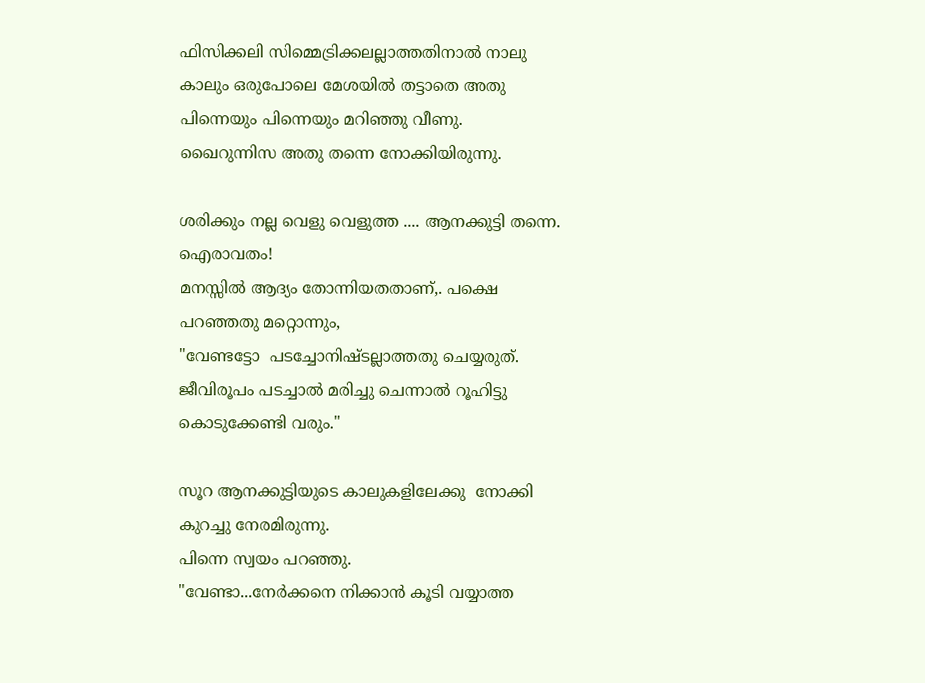ഫിസിക്കലി സിമ്മെട്രിക്കലല്ലാത്തതിനാൽ നാലു കാലും ഒരുപോലെ മേശയിൽ തട്ടാതെ അതു പിന്നെയും പിന്നെയും മറിഞ്ഞു വീണു.
ഖൈറുന്നിസ അതു തന്നെ നോക്കിയിരുന്നു.

ശരിക്കും നല്ല വെളു വെളുത്ത .... ആനക്കുട്ടി തന്നെ.
ഐരാവതം!
മനസ്സിൽ ആദ്യം തോന്നിയതതാണ്,. പക്ഷെ പറഞ്ഞതു മറ്റൊന്നും,
"വേണ്ടട്ടോ  പടച്ചോനിഷ്ടല്ലാത്തതു ചെയ്യരുത്. ജീവിരൂപം പടച്ചാൽ മരിച്ചു ചെന്നാൽ റൂഹിട്ടു കൊടുക്കേണ്ടി വരും."

സൂറ ആനക്കുട്ടിയുടെ കാലുകളിലേക്കു  നോക്കി കുറച്ചു നേരമിരുന്നു.
പിന്നെ സ്വയം പറഞ്ഞു.
"വേണ്ടാ...നേർക്കനെ നിക്കാൻ കൂടി വയ്യാത്ത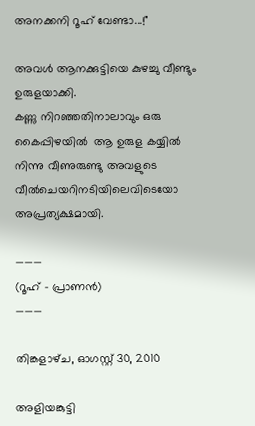അനക്കനി റൂഹ് വേണ്ടാ...!"

അവൾ ആനക്കുട്ടിയെ കുഴച്ചു വീണ്ടും ഉരുളയാക്കി.
കണ്ണു നിറഞ്ഞതിനാലാവും ഒരു കൈപ്പിഴയിൽ  ആ ഉരുള കയ്യിൽ നിന്നു വീണുരുണ്ടു അവളുടെ വീൽചെയറിനടിയിലെവിടെയോ അപ്രത്യക്ഷമായി.

———
(റൂഹ് - പ്രാണൻ)
———

തിങ്കളാഴ്‌ച, ഓഗസ്റ്റ് 30, 2010

അളിയങ്കുട്ടി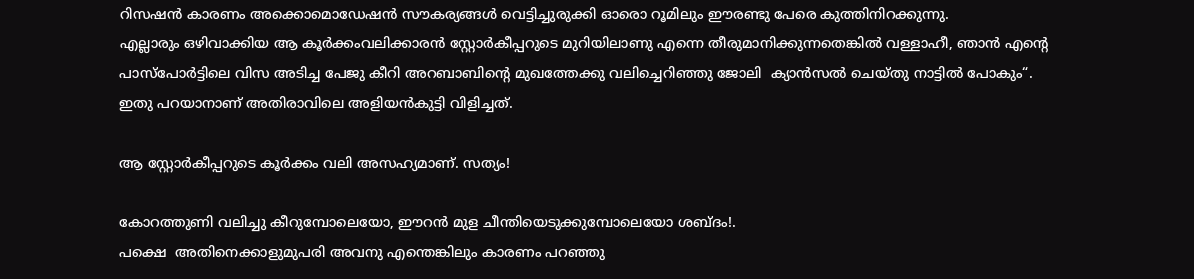റിസഷന്‍ കാരണം അക്കൊമൊഡേഷന്‍ സൗകര്യങ്ങള്‍ വെട്ടിച്ചുരുക്കി ഓരൊ റൂമിലും ഈരണ്ടു പേരെ കുത്തിനിറക്കുന്നു.
എല്ലാരും ഒഴിവാക്കിയ ആ കൂര്‍ക്കംവലിക്കാരന്‍ സ്റ്റോര്‍കീപ്പറുടെ മുറിയിലാണു എന്നെ തീരുമാനിക്കുന്നതെങ്കില്‍ വള്ളാഹീ, ഞാന്‍ എന്റെ പാസ്പോര്‍ട്ടിലെ വിസ അടിച്ച പേജു കീറി അറബാബിന്റെ മുഖത്തേക്കു വലിച്ചെറിഞ്ഞു ജോലി  ക്യാന്‍സല്‍ ചെയ്തു നാട്ടില്‍ പോകും“.
ഇതു പറയാനാണ് അതിരാവിലെ അളിയന്‍കുട്ടി വിളിച്ചത്‌.

ആ സ്റ്റോര്‍കീപ്പറുടെ കൂര്‍ക്കം വലി അസഹ്യമാണ്. സത്യം!

കോറത്തുണി വലിച്ചു കീറുമ്പോലെയോ, ഈറന്‍ മുള ചീന്തിയെടുക്കുമ്പോലെയോ ശബ്ദം!.
പക്ഷെ  അതിനെക്കാളുമുപരി അവനു എന്തെങ്കിലും കാരണം പറഞ്ഞു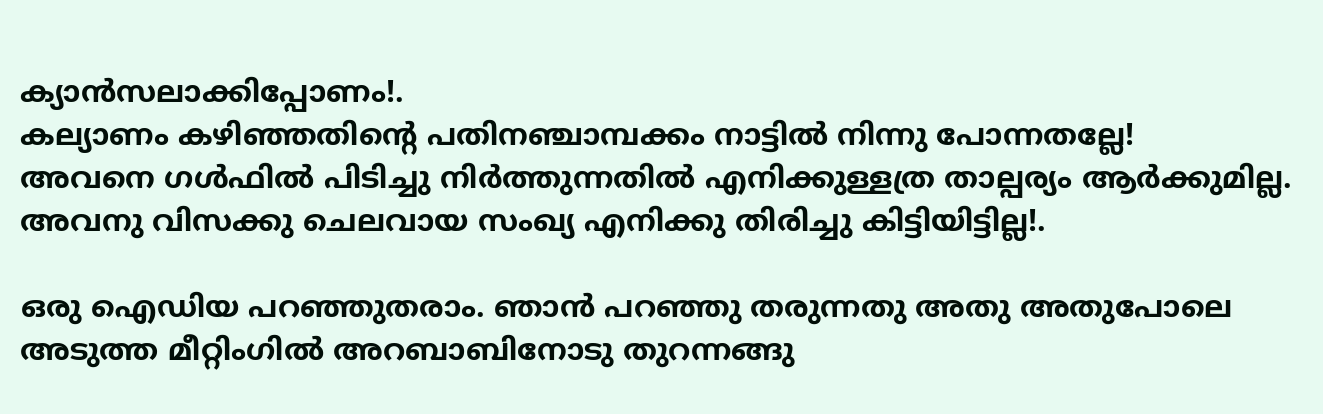ക്യാന്‍സലാക്കിപ്പോണം!.
കല്യാണം കഴിഞ്ഞതിന്റെ പതിനഞ്ചാമ്പക്കം നാട്ടില്‍ നിന്നു പോന്നതല്ലേ!
അവനെ ഗള്‍ഫില്‍ പിടിച്ചു നിര്‍ത്തുന്നതില്‍ എനിക്കുള്ളത്ര താല്പര്യം ആര്‍ക്കുമില്ല.
അവനു വിസക്കു ചെലവായ സംഖ്യ എനിക്കു തിരിച്ചു കിട്ടിയിട്ടില്ല!.

ഒരു ഐഡിയ പറഞ്ഞുതരാം. ഞാന്‍ പറഞ്ഞു തരുന്നതു അതു അതുപോലെ അടുത്ത മീറ്റിംഗില്‍ അറബാബിനോടു തുറന്നങ്ങു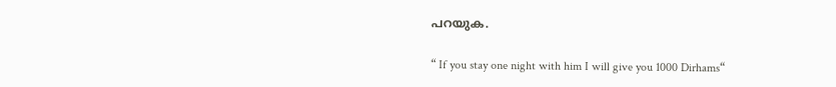പറയുക.

“ If you stay one night with him I will give you 1000 Dirhams“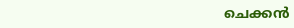ചെക്കന്‍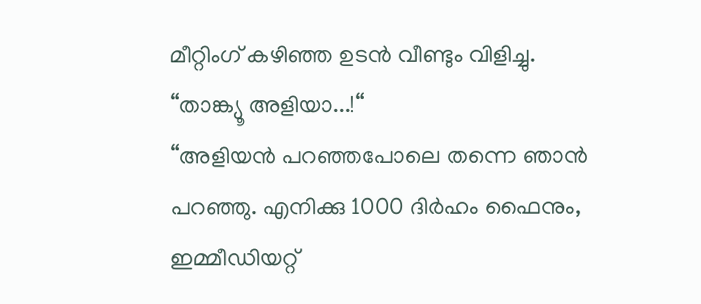മീറ്റിംഗ് കഴിഞ്ഞ ഉടന്‍ വീണ്ടും വിളിച്ചു.
“താങ്ക്യൂ അളിയാ...!“
“അളിയന്‍ പറഞ്ഞപോലെ തന്നെ ഞാന്‍ പറഞ്ഞു. എനിക്കു 1000 ദിര്‍ഹം ഫൈനും,  ഇമ്മീഡിയറ്റ്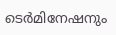ടെര്‍മിനേഷനും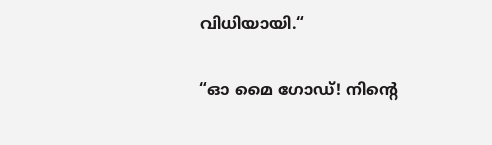വിധിയായി.“

“ഓ മൈ ഗോഡ്! നിന്റെ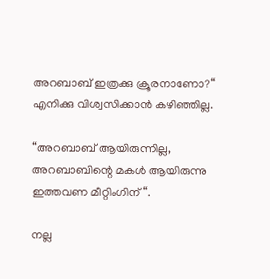അറബാബ് ഇത്രക്കു ക്രൂരനാണോ?“
എനിക്കു വിശ്വസിക്കാന്‍ കഴിഞ്ഞില്ല.

“അറബാബ് ആയിരുന്നില്ല, അറബാബിന്റെ മകള്‍ ആയിരുന്നു ഇത്തവണ മീറ്റിംഗിന്“.

നല്ല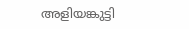അളിയങ്കുട്ടി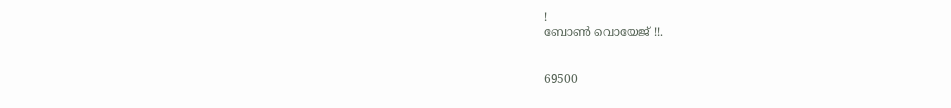!
ബോണ്‍ വൊയേജ് !!.


69500